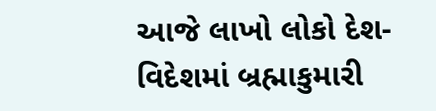આજે લાખો લોકો દેશ-વિદેશમાં બ્રહ્માકુમારી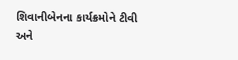શિવાનીબેનના કાર્યક્રમોને ટીવી અને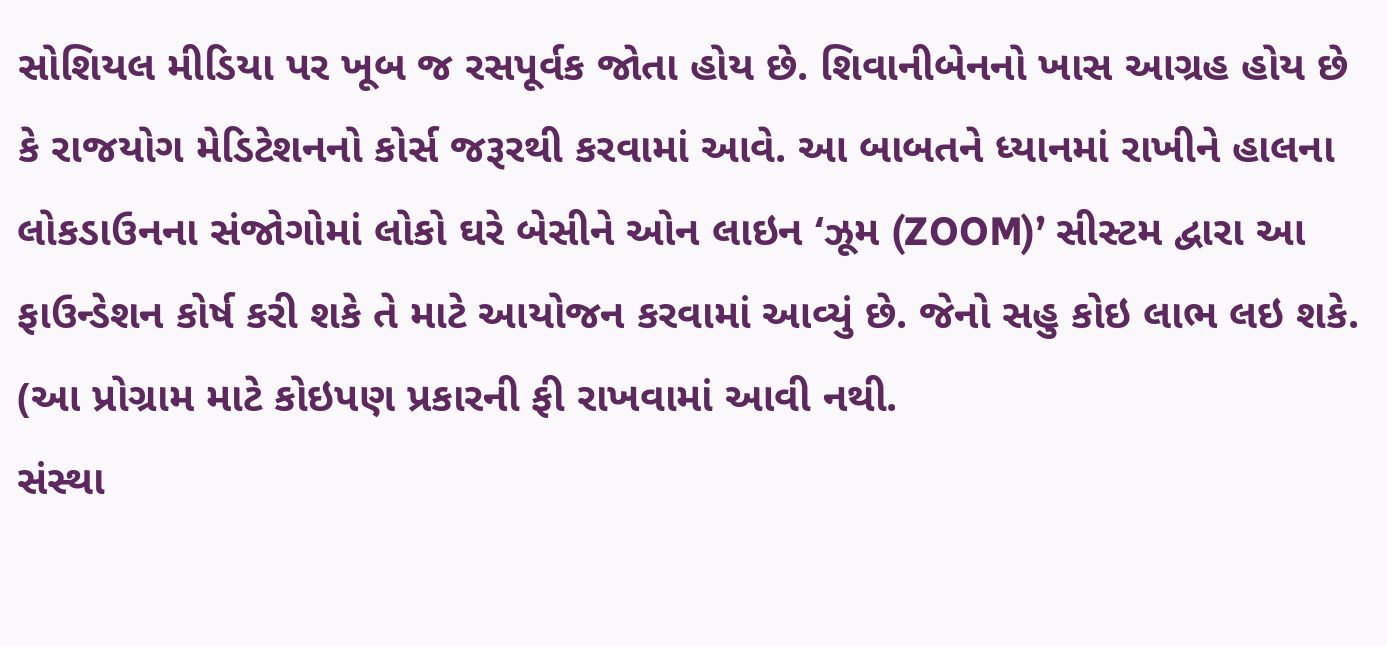સોશિયલ મીડિયા પર ખૂબ જ રસપૂર્વક જોતા હોય છે. શિવાનીબેનનો ખાસ આગ્રહ હોય છે કે રાજયોગ મેડિટેશનનો કોર્સ જરૂરથી કરવામાં આવે. આ બાબતને ધ્યાનમાં રાખીને હાલના લોકડાઉનના સંજોગોમાં લોકો ઘરે બેસીને ઓન લાઇન ‘ઝૂમ (ZOOM)’ સીસ્ટમ દ્વારા આ ફાઉન્ડેશન કોર્ષ કરી શકે તે માટે આયોજન કરવામાં આવ્યું છે. જેનો સહુ કોઇ લાભ લઇ શકે. (આ પ્રોગ્રામ માટે કોઇપણ પ્રકારની ફી રાખવામાં આવી નથી.
સંસ્થા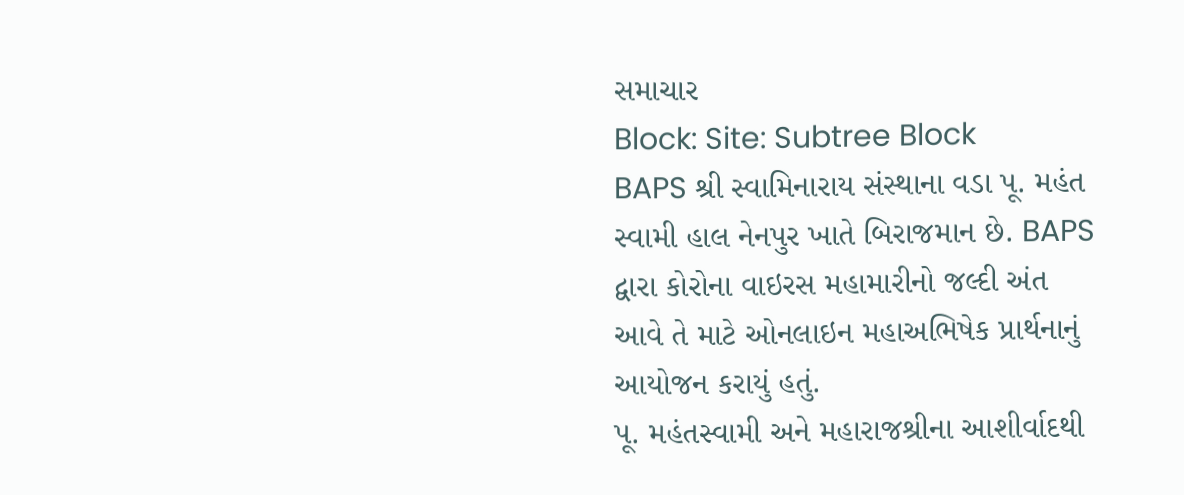સમાચાર
Block: Site: Subtree Block
BAPS શ્રી સ્વામિનારાય સંસ્થાના વડા પૂ. મહંત સ્વામી હાલ નેનપુર ખાતે બિરાજમાન છે. BAPS દ્વારા કોરોના વાઇરસ મહામારીનો જલ્દી અંત આવે તે માટે ઓનલાઇન મહાઅભિષેક પ્રાર્થનાનું આયોજન કરાયું હતું.
પૂ. મહંતસ્વામી અને મહારાજશ્રીના આશીર્વાદથી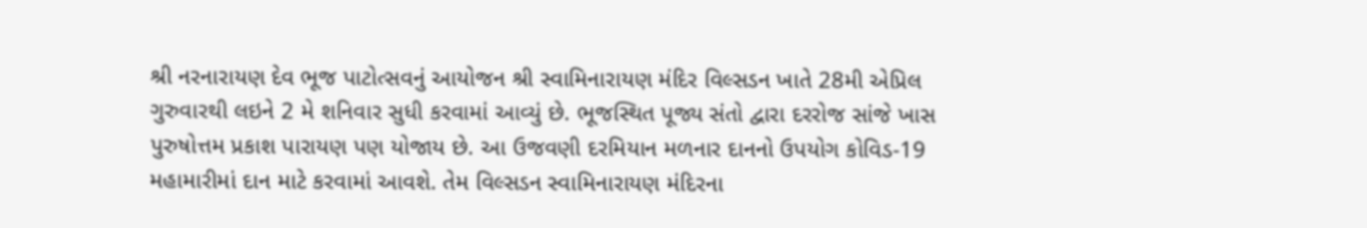શ્રી નરનારાયણ દેવ ભૂજ પાટોત્સવનું આયોજન શ્રી સ્વામિનારાયણ મંદિર વિલ્સડન ખાતે 28મી એપ્રિલ ગુરુવારથી લઇને 2 મે શનિવાર સુધી કરવામાં આવ્યું છે. ભૂજસ્થિત પૂજ્ય સંતો દ્વારા દરરોજ સાંજે ખાસ પુરુષોત્તમ પ્રકાશ પારાયણ પણ યોજાય છે. આ ઉજવણી દરમિયાન મળનાર દાનનો ઉપયોગ કોવિડ-19 મહામારીમાં દાન માટે કરવામાં આવશે. તેમ વિલ્સડન સ્વામિનારાયણ મંદિરના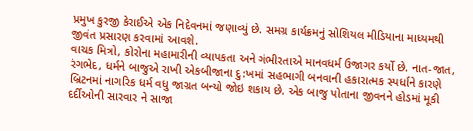પ્રમુખ કુરજી કેરાઈએ એક નિદેવનમાં જણાવ્યું છે. સમગ્ર કાર્યક્રમનું સોશિયલ મીડિયાના માધ્યમથી જીવંત પ્રસારણ કરવામાં આવશે.
વાચક મિત્રો, કોરોના મહામારીની વ્યાપકતા અને ગંભીરતાએ માનવધર્મ ઉજાગર કર્યો છે. નાત-જાત, રંગભેદ, ધર્મને બાજુએ રાખી એકબીજાના દુ:ખમાં સહભાગી બનવાની હકારાત્મક સ્પર્ધાને કારણે બ્રિટનમાં નાગરિક ધર્મ વધુ જાગ્રત બન્યો જોઇ શકાય છે. એક બાજુ પોતાના જીવનને હોડમાં મૂકી દર્દીઓની સારવાર ને સાજા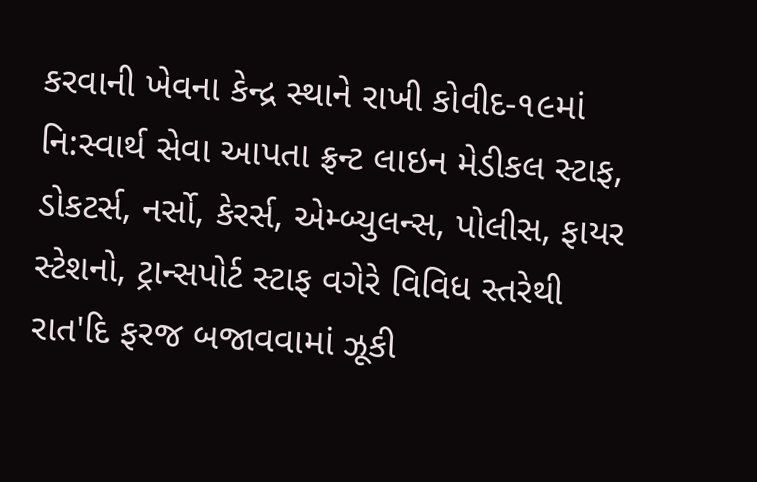કરવાની ખેવના કેન્દ્ર સ્થાને રાખી કોવીદ-૧૯માં નિ:સ્વાર્થ સેવા આપતા ફ્રન્ટ લાઇન મેડીકલ સ્ટાફ, ડોકટર્સ, નર્સો, કેરર્સ, એમ્બ્યુલન્સ, પોલીસ, ફાયર સ્ટેશનો, ટ્રાન્સપોર્ટ સ્ટાફ વગેરે વિવિધ સ્તરેથી રાત'દિ ફરજ બજાવવામાં ઝૂકી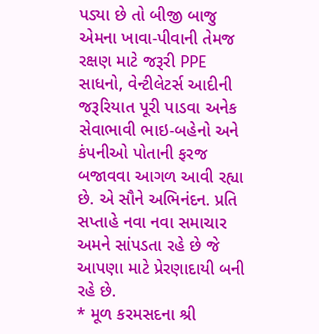પડ્યા છે તો બીજી બાજુ એમના ખાવા-પીવાની તેમજ રક્ષણ માટે જરૂરી PPE સાધનો, વેન્ટીલેટર્સ આદીની જરૂરિયાત પૂરી પાડવા અનેક સેવાભાવી ભાઇ-બહેનો અને કંપનીઓ પોતાની ફરજ બજાવવા આગળ આવી રહ્યા છે. એ સૌને અભિનંદન. પ્રતિ સપ્તાહે નવા નવા સમાચાર અમને સાંપડતા રહે છે જે આપણા માટે પ્રેરણાદાયી બની રહે છે.
* મૂળ કરમસદના શ્રી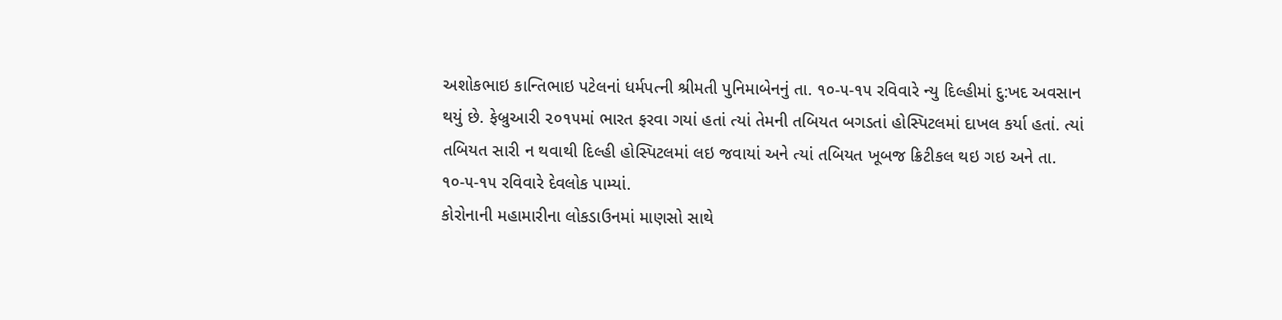અશોકભાઇ કાન્તિભાઇ પટેલનાં ધર્મપત્ની શ્રીમતી પુનિમાબેનનું તા. ૧૦-૫-૧૫ રવિવારે ન્યુ દિલ્હીમાં દુ:ખદ અવસાન થયું છે. ફેબ્રુઆરી ૨૦૧૫માં ભારત ફરવા ગયાં હતાં ત્યાં તેમની તબિયત બગડતાં હોસ્પિટલમાં દાખલ કર્યા હતાં. ત્યાં તબિયત સારી ન થવાથી દિલ્હી હોસ્પિટલમાં લઇ જવાયાં અને ત્યાં તબિયત ખૂબજ ક્રિટીકલ થઇ ગઇ અને તા. ૧૦-૫-૧૫ રવિવારે દેવલોક પામ્યાં.
કોરોનાની મહામારીના લોકડાઉનમાં માણસો સાથે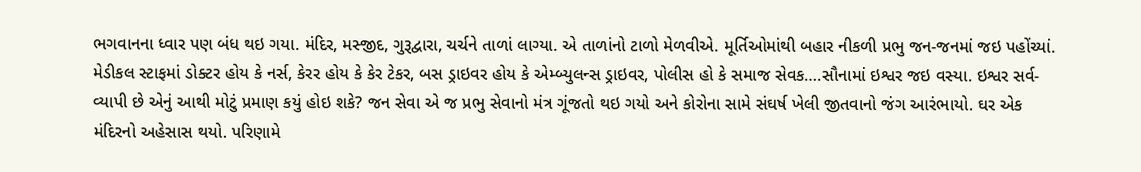ભગવાનના ધ્વાર પણ બંધ થઇ ગયા. મંદિર, મસ્જીદ, ગુરૂદ્વારા, ચર્ચને તાળાં લાગ્યા. એ તાળાંનો ટાળો મેળવીએ. મૂર્તિઓમાંથી બહાર નીકળી પ્રભુ જન-જનમાં જઇ પહોંચ્યાં. મેડીકલ સ્ટાફમાં ડોક્ટર હોય કે નર્સ, કેરર હોય કે કેર ટેકર, બસ ડ્રાઇવર હોય કે એમ્બ્યુલન્સ ડ્રાઇવર, પોલીસ હો કે સમાજ સેવક….સૌનામાં ઇશ્વર જઇ વસ્યા. ઇશ્વર સર્વ-વ્યાપી છે એનું આથી મોટું પ્રમાણ કયું હોઇ શકે? જન સેવા એ જ પ્રભુ સેવાનો મંત્ર ગૂંજતો થઇ ગયો અને કોરોના સામે સંઘર્ષ ખેલી જીતવાનો જંગ આરંભાયો. ઘર એક મંદિરનો અહેસાસ થયો. પરિણામે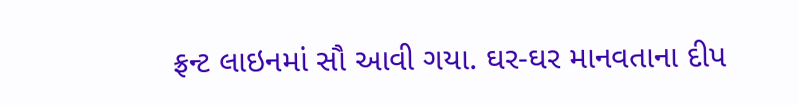ફ્રન્ટ લાઇનમાં સૌ આવી ગયા. ઘર-ઘર માનવતાના દીપ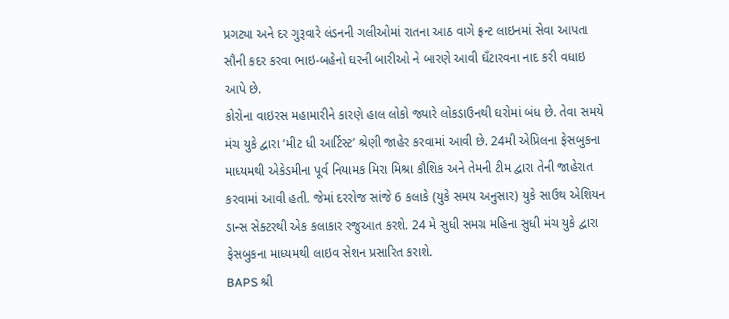પ્રગટ્યા અને દર ગુરૂવારે લંડનની ગલીઓમાં રાતના આઠ વાગે ફ્રન્ટ લાઇનમાં સેવા આપતા સૌની કદર કરવા ભાઇ-બહેનો ઘરની બારીઓ ને બારણે આવી ઘઁટારવના નાદ કરી વધાઇ આપે છે.
કોરોના વાઇરસ મહામારીને કારણે હાલ લોકો જ્યારે લોકડાઉનથી ઘરોમાં બંધ છે. તેવા સમયે મંચ યુકે દ્વારા ‘મીટ ધી આર્ટિસ્ટ’ શ્રેણી જાહેર કરવામાં આવી છે. 24મી એપ્રિલના ફેસબુકના માધ્યમથી એકેડમીના પૂર્વ નિયામક મિરા મિશ્રા કૌશિક અને તેમની ટીમ દ્વારા તેની જાહેરાત કરવામાં આવી હતી. જેમાં દરરોજ સાંજે 6 કલાકે (યુકે સમય અનુસાર) યુકે સાઉથ એશિયન ડાન્સ સેક્ટરથી એક કલાકાર રજુઆત કરશે. 24 મે સુધી સમગ્ર મહિના સુધી મંચ યુકે દ્વારા ફેસબુકના માધ્યમથી લાઇવ સેશન પ્રસારિત કરાશે.
BAPS શ્રી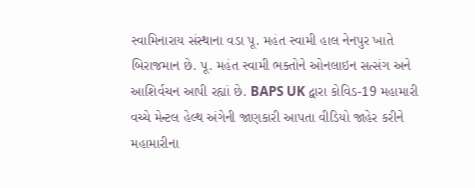સ્વામિનારાય સંસ્થાના વડા પૂ. મહંત સ્વામી હાલ નેનપુર ખાતે બિરાજમાન છે. પૂ. મહંત સ્વામી ભક્તોને ઓનલાઇન સત્સંગ અને આશિર્વચન આપી રહ્યાં છે. BAPS UK દ્વારા કોવિડ-19 મહામારી વચ્ચે મેન્ટલ હેલ્થ અંગેની જાણકારી આપતા વીડિયો જાહેર કરીને મહામારીના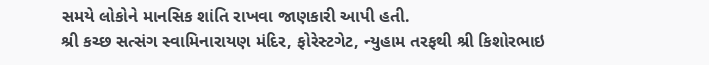સમયે લોકોને માનસિક શાંતિ રાખવા જાણકારી આપી હતી.
શ્રી કચ્છ સત્સંગ સ્વામિનારાયણ મંદિર, ફોરેસ્ટગેટ, ન્યુહામ તરફથી શ્રી કિશોરભાઇ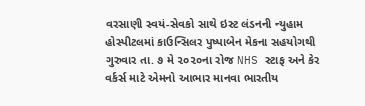વરસાણી સ્વયં-સેવકો સાથે ઇસ્ટ લંડનની ન્યુહામ હોસ્પીટલમાં કાઉન્સિલર પુષ્પાબેન મેકના સહયોગથી ગુરુવાર તા. ૭ મે ૨૦૨૦ના રોજ NHS સ્ટાફ અને કેર વર્કર્સ માટે એમનો આભાર માનવા ભારતીય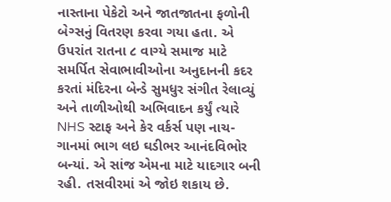નાસ્તાના પેકેટો અને જાતજાતના ફળોની બેગ્સનું વિતરણ કરવા ગયા હતા. એ ઉપરાંત રાતના ૮ વાગ્યે સમાજ માટે સમર્પિત સેવાભાવીઓના અનુદાનની કદર કરતાં મંદિરના બેન્ડે સુમધુર સંગીત રેલાવ્યું અને તાળીઓથી અભિવાદન કર્યું ત્યારે NHS સ્ટાફ અને કેર વર્કર્સ પણ નાચ-ગાનમાં ભાગ લઇ ઘડીભર આનંદવિભોર બન્યાં. એ સાંજ એમના માટે યાદગાર બની રહી. તસવીરમાં એ જોઇ શકાય છે.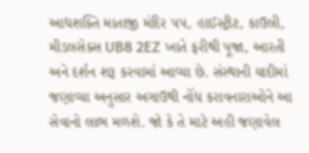આદ્યશક્તિ માતાજી મંદિર ૫૫, હાઈસ્ટ્રીટ, કાઉલી, મીડલસેક્સ UB8 2EZ ખાતે ફરીથી પૂજા, આરતી અને દર્શન શરૂ કરવામાં આવ્યા છે. સંસ્થાની યાદીમાં જણાવ્યા અનુસાર અગાઉથી નોંધ કરાવનારાઓને આ સેવાનો લાભ મળશે. જો કે તે માટે અહી જણાવેલ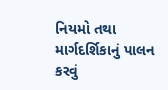નિયમો તથા માર્ગદર્શિકાનું પાલન કરવું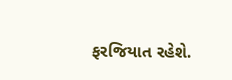ફરજિયાત રહેશે.